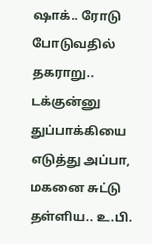ஷாக்.. ரோடு போடுவதில் தகராறு.. டக்குன்னு துப்பாக்கியை எடுத்து அப்பா, மகனை சுட்டு தள்ளிய.. உ.பி.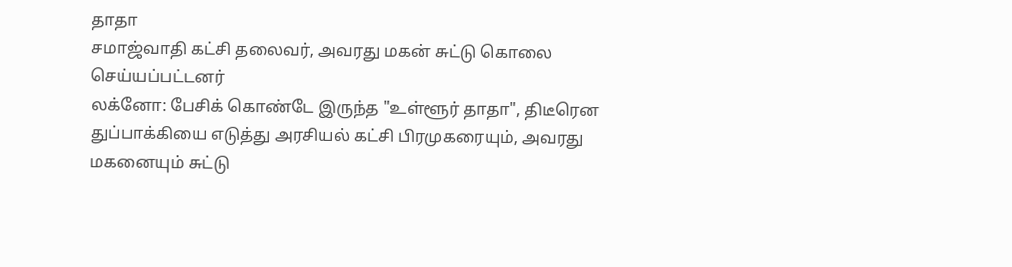தாதா
சமாஜ்வாதி கட்சி தலைவர், அவரது மகன் சுட்டு கொலை செய்யப்பட்டனர்
லக்னோ: பேசிக் கொண்டே இருந்த "உள்ளூர் தாதா", திடீரென துப்பாக்கியை எடுத்து அரசியல் கட்சி பிரமுகரையும், அவரது மகனையும் சுட்டு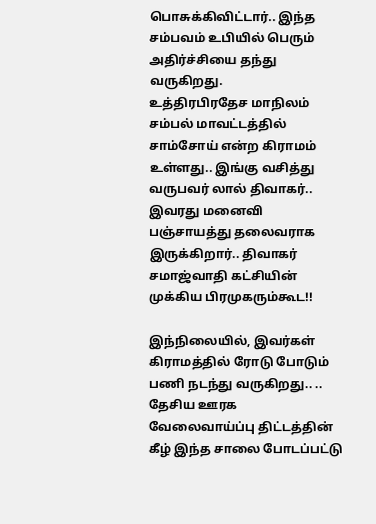பொசுக்கிவிட்டார்.. இந்த சம்பவம் உபியில் பெரும் அதிர்ச்சியை தந்து வருகிறது.
உத்திரபிரதேச மாநிலம் சம்பல் மாவட்டத்தில் சாம்சோய் என்ற கிராமம் உள்ளது.. இங்கு வசித்து வருபவர் லால் திவாகர்.. இவரது மனைவி பஞ்சாயத்து தலைவராக இருக்கிறார்.. திவாகர் சமாஜ்வாதி கட்சியின் முக்கிய பிரமுகரும்கூட!!

இந்நிலையில், இவர்கள் கிராமத்தில் ரோடு போடும் பணி நடந்து வருகிறது.. .. தேசிய ஊரக வேலைவாய்ப்பு திட்டத்தின் கீழ் இந்த சாலை போடப்பட்டு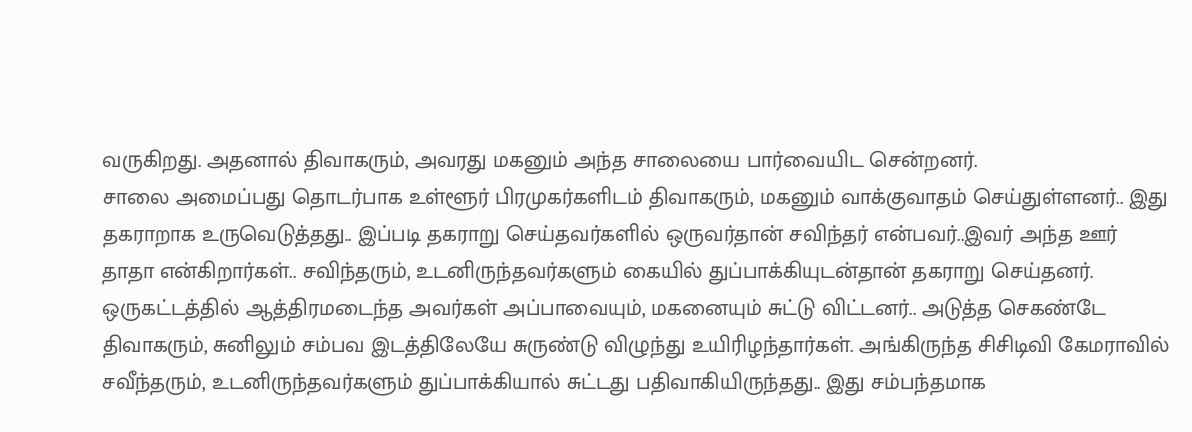வருகிறது. அதனால் திவாகரும், அவரது மகனும் அந்த சாலையை பார்வையிட சென்றனர்.
சாலை அமைப்பது தொடர்பாக உள்ளூர் பிரமுகர்களிடம் திவாகரும், மகனும் வாக்குவாதம் செய்துள்ளனர்.. இது தகராறாக உருவெடுத்தது.. இப்படி தகராறு செய்தவர்களில் ஒருவர்தான் சவிந்தர் என்பவர்..இவர் அந்த ஊர் தாதா என்கிறார்கள்.. சவிந்தரும், உடனிருந்தவர்களும் கையில் துப்பாக்கியுடன்தான் தகராறு செய்தனர்.
ஒருகட்டத்தில் ஆத்திரமடைந்த அவர்கள் அப்பாவையும், மகனையும் சுட்டு விட்டனர்.. அடுத்த செகண்டே திவாகரும், சுனிலும் சம்பவ இடத்திலேயே சுருண்டு விழுந்து உயிரிழந்தார்கள். அங்கிருந்த சிசிடிவி கேமராவில் சவீந்தரும், உடனிருந்தவர்களும் துப்பாக்கியால் சுட்டது பதிவாகியிருந்தது.. இது சம்பந்தமாக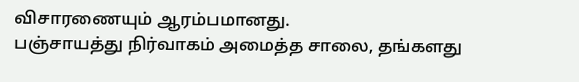விசாரணையும் ஆரம்பமானது.
பஞ்சாயத்து நிர்வாகம் அமைத்த சாலை, தங்களது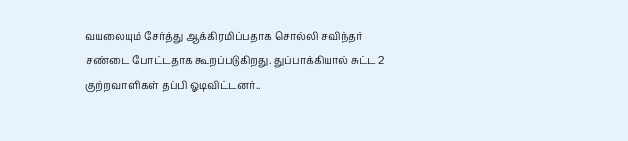வயலையும் சேர்த்து ஆக்கிரமிப்பதாக சொல்லி சவிந்தர் சண்டை போட்டதாக கூறப்படுகிறது. துப்பாக்கியால் சுட்ட 2 குற்றவாளிகள் தப்பி ஓடிவிட்டனர்..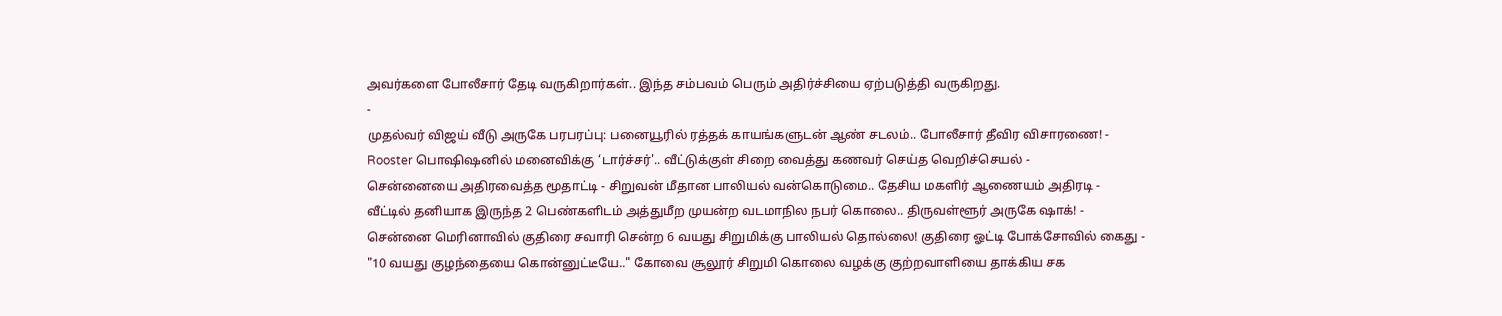அவர்களை போலீசார் தேடி வருகிறார்கள்.. இந்த சம்பவம் பெரும் அதிர்ச்சியை ஏற்படுத்தி வருகிறது.
-
முதல்வர் விஜய் வீடு அருகே பரபரப்பு: பனையூரில் ரத்தக் காயங்களுடன் ஆண் சடலம்.. போலீசார் தீவிர விசாரணை! -
Rooster பொஷிஷனில் மனைவிக்கு ‘டார்ச்சர்'.. வீட்டுக்குள் சிறை வைத்து கணவர் செய்த வெறிச்செயல் -
சென்னையை அதிரவைத்த மூதாட்டி - சிறுவன் மீதான பாலியல் வன்கொடுமை.. தேசிய மகளிர் ஆணையம் அதிரடி -
வீட்டில் தனியாக இருந்த 2 பெண்களிடம் அத்துமீற முயன்ற வடமாநில நபர் கொலை.. திருவள்ளூர் அருகே ஷாக்! -
சென்னை மெரினாவில் குதிரை சவாரி சென்ற 6 வயது சிறுமிக்கு பாலியல் தொல்லை! குதிரை ஓட்டி போக்சோவில் கைது -
"10 வயது குழந்தையை கொன்னுட்டீயே.." கோவை சூலூர் சிறுமி கொலை வழக்கு குற்றவாளியை தாக்கிய சக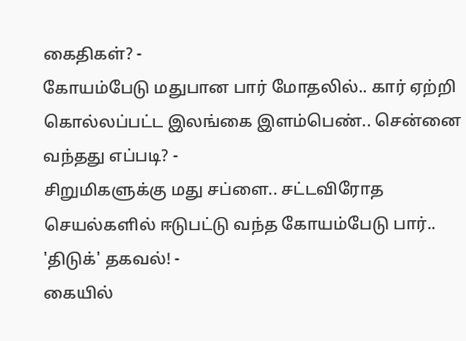கைதிகள்? -
கோயம்பேடு மதுபான பார் மோதலில்.. கார் ஏற்றி கொல்லப்பட்ட இலங்கை இளம்பெண்.. சென்னை வந்தது எப்படி? -
சிறுமிகளுக்கு மது சப்ளை.. சட்டவிரோத செயல்களில் ஈடுபட்டு வந்த கோயம்பேடு பார்.. 'திடுக்' தகவல்! -
கையில்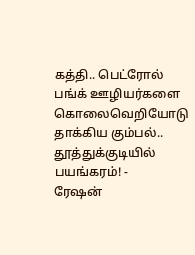கத்தி.. பெட்ரோல் பங்க் ஊழியர்களை கொலைவெறியோடு தாக்கிய கும்பல்.. தூத்துக்குடியில் பயங்கரம்! -
ரேஷன்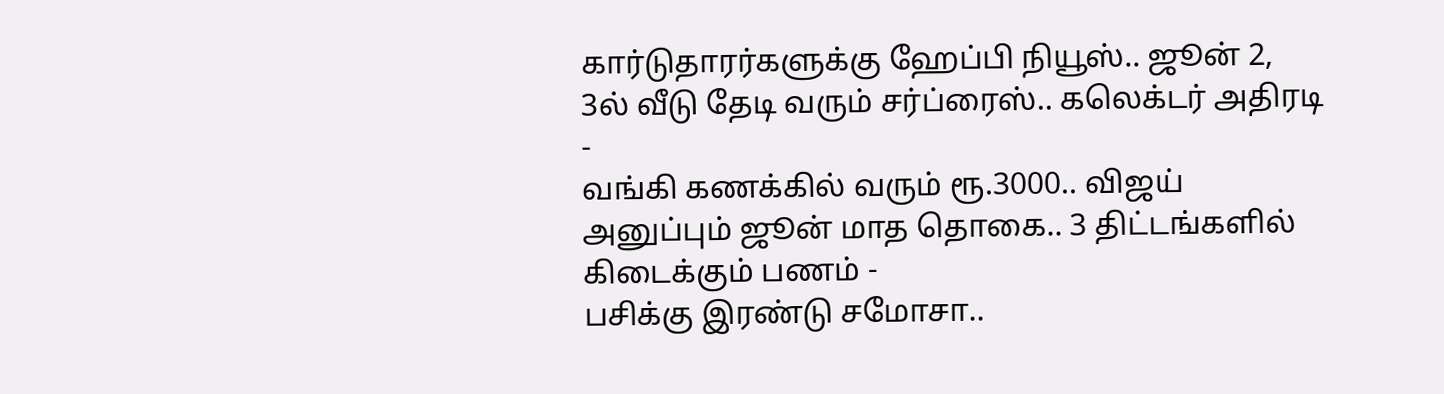கார்டுதாரர்களுக்கு ஹேப்பி நியூஸ்.. ஜூன் 2, 3ல் வீடு தேடி வரும் சர்ப்ரைஸ்.. கலெக்டர் அதிரடி -
வங்கி கணக்கில் வரும் ரூ.3000.. விஜய் அனுப்பும் ஜூன் மாத தொகை.. 3 திட்டங்களில் கிடைக்கும் பணம் -
பசிக்கு இரண்டு சமோசா..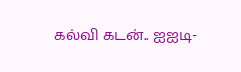கல்வி கடன்.. ஐஐடி-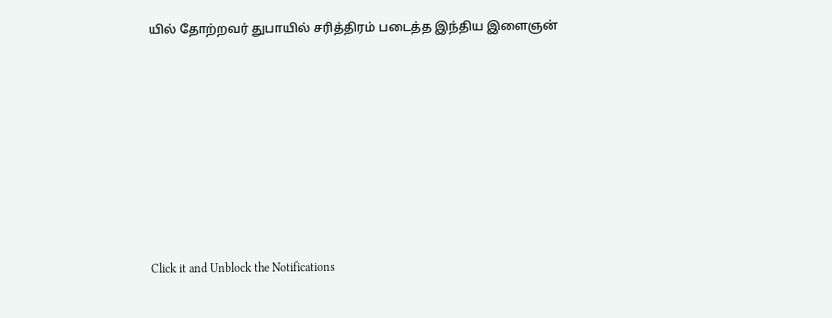யில் தோற்றவர் துபாயில் சரித்திரம் படைத்த இந்திய இளைஞன்












Click it and Unblock the Notifications